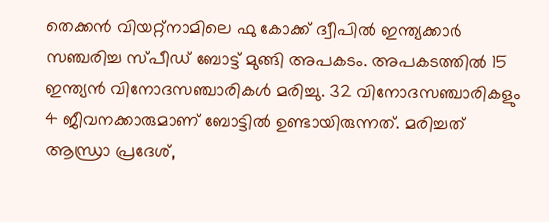തെക്കൻ വിയറ്റ്നാമിലെ ഫു കോക്ക് ദ്വീപിൽ ഇന്ത്യക്കാർ സഞ്ചരിച്ച സ്പീഡ് ബോട്ട് മുങ്ങി അപകടം. അപകടത്തിൽ 15 ഇന്ത്യൻ വിനോദസഞ്ചാരികൾ മരിച്ചു. 32 വിനോദസഞ്ചാരികളും 4 ജീവനക്കാരുമാണ് ബോട്ടിൽ ഉണ്ടായിരുന്നത്. മരിച്ചത് ആന്ധ്രാ പ്രദേശ്,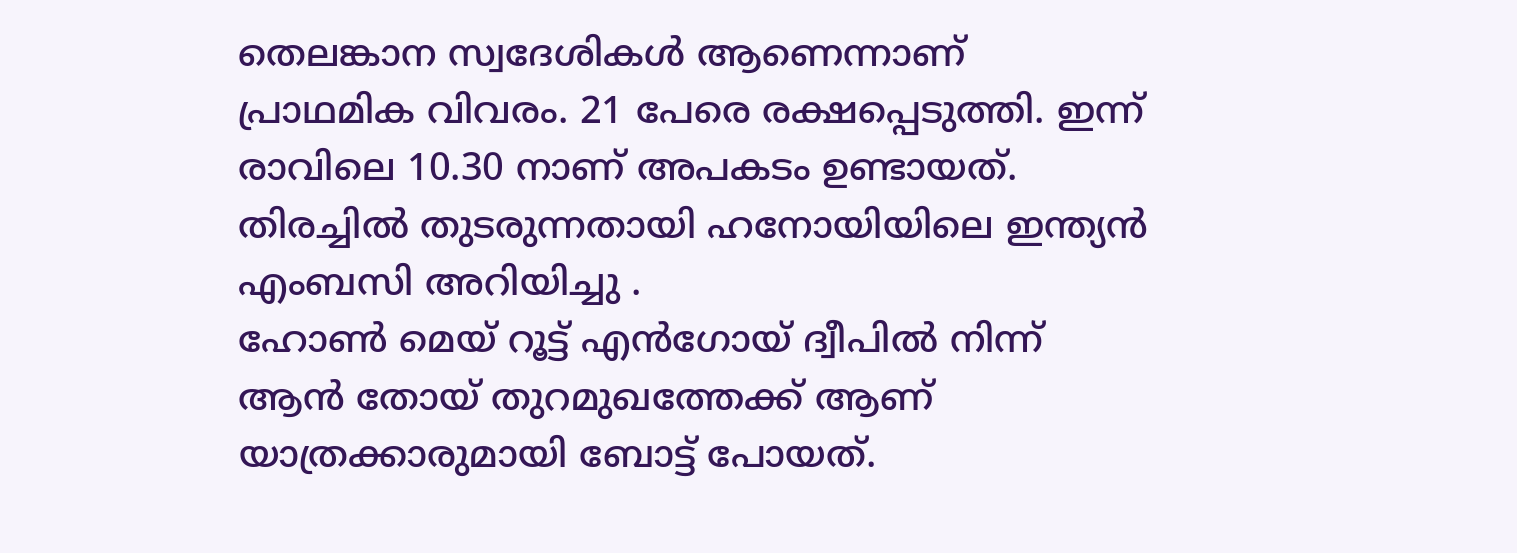തെലങ്കാന സ്വദേശികൾ ആണെന്നാണ് പ്രാഥമിക വിവരം. 21 പേരെ രക്ഷപ്പെടുത്തി. ഇന്ന് രാവിലെ 10.30 നാണ് അപകടം ഉണ്ടായത്. തിരച്ചിൽ തുടരുന്നതായി ഹനോയിയിലെ ഇന്ത്യൻ എംബസി അറിയിച്ചു .
ഹോൺ മെയ് റൂട്ട് എൻഗോയ് ദ്വീപിൽ നിന്ന് ആൻ തോയ് തുറമുഖത്തേക്ക് ആണ് യാത്രക്കാരുമായി ബോട്ട് പോയത്.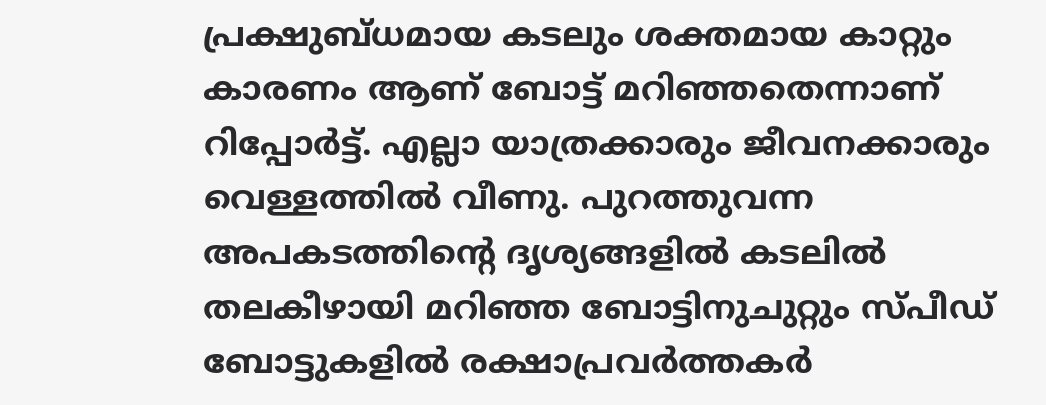പ്രക്ഷുബ്ധമായ കടലും ശക്തമായ കാറ്റും കാരണം ആണ് ബോട്ട് മറിഞ്ഞതെന്നാണ് റിപ്പോർട്ട്. എല്ലാ യാത്രക്കാരും ജീവനക്കാരും വെള്ളത്തിൽ വീണു. പുറത്തുവന്ന അപകടത്തിന്റെ ദൃശ്യങ്ങളിൽ കടലിൽ തലകീഴായി മറിഞ്ഞ ബോട്ടിനുചുറ്റും സ്പീഡ് ബോട്ടുകളിൽ രക്ഷാപ്രവർത്തകർ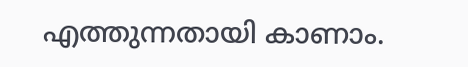എത്തുന്നതായി കാണാം.